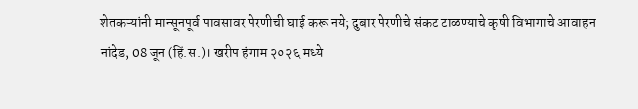शेतकऱ्यांनी मान्सूनपूर्व पावसावर पेरणीची घाई करू नये; दुबार पेरणीचे संकट टाळण्याचे कृषी विभागाचे आवाहन
नांदेड, 08 जून (हिं.स.)। खरीप हंगाम २०२६ मध्ये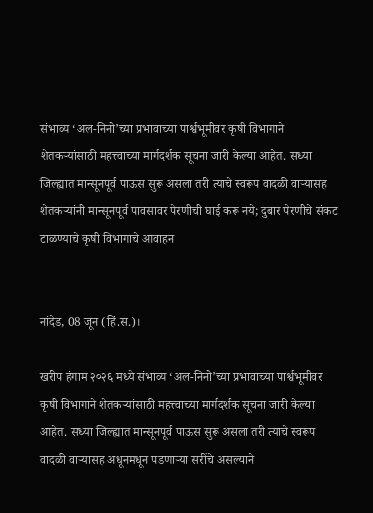संभाव्य ‘अल-निनो’च्या प्रभावाच्या पार्श्वभूमीवर कृषी विभागाने शेतकऱ्यांसाठी महत्त्वाच्या मार्गदर्शक सूचना जारी केल्या आहेत. सध्या जिल्ह्यात मान्सूनपूर्व पाऊस सुरू असला तरी त्याचे स्वरूप वादळी वाऱ्यासह
शेतकऱ्यांनी मान्सूनपूर्व पावसावर पेरणीची घाई करू नये; दुबार पेरणीचे संकट टाळण्याचे कृषी विभागाचे आवाहन


नांदेड, 08 जून (हिं.स.)।

खरीप हंगाम २०२६ मध्ये संभाव्य ‘अल-निनो’च्या प्रभावाच्या पार्श्वभूमीवर कृषी विभागाने शेतकऱ्यांसाठी महत्त्वाच्या मार्गदर्शक सूचना जारी केल्या आहेत. सध्या जिल्ह्यात मान्सूनपूर्व पाऊस सुरू असला तरी त्याचे स्वरूप वादळी वाऱ्यासह अधूनमधून पडणाऱ्या सरींचे असल्याने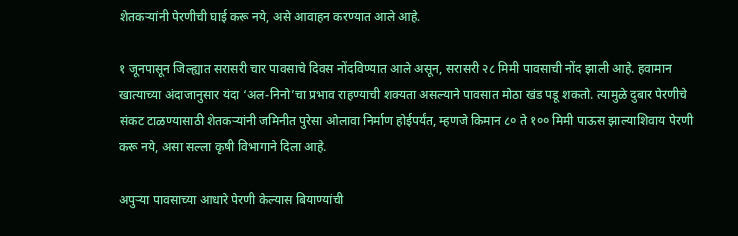शेतकऱ्यांनी पेरणीची घाई करू नये, असे आवाहन करण्यात आले आहे.

१ जूनपासून जिल्ह्यात सरासरी चार पावसाचे दिवस नोंदविण्यात आले असून, सरासरी २८ मिमी पावसाची नोंद झाली आहे. हवामान खात्याच्या अंदाजानुसार यंदा ‘अल-निनो’चा प्रभाव राहण्याची शक्यता असल्याने पावसात मोठा खंड पडू शकतो. त्यामुळे दुबार पेरणीचे संकट टाळण्यासाठी शेतकऱ्यांनी जमिनीत पुरेसा ओलावा निर्माण होईपर्यंत, म्हणजे किमान ८० ते १०० मिमी पाऊस झाल्याशिवाय पेरणी करू नये, असा सल्ला कृषी विभागाने दिला आहे.

अपुऱ्या पावसाच्या आधारे पेरणी केल्यास बियाण्यांची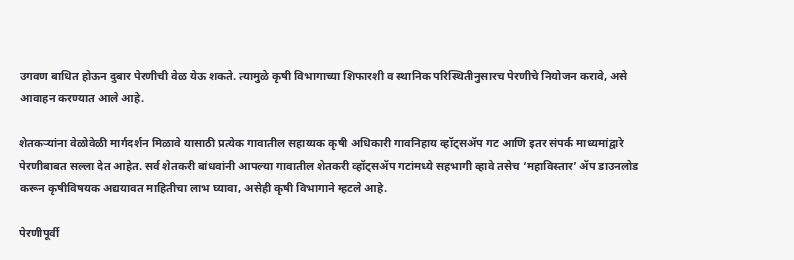उगवण बाधित होऊन दुबार पेरणीची वेळ येऊ शकते. त्यामुळे कृषी विभागाच्या शिफारशी व स्थानिक परिस्थितीनुसारच पेरणीचे नियोजन करावे, असे आवाहन करण्यात आले आहे.

शेतकऱ्यांना वेळोवेळी मार्गदर्शन मिळावे यासाठी प्रत्येक गावातील सहाय्यक कृषी अधिकारी गावनिहाय व्हॉट्सॲप गट आणि इतर संपर्क माध्यमांद्वारे पेरणीबाबत सल्ला देत आहेत. सर्व शेतकरी बांधवांनी आपल्या गावातील शेतकरी व्हॉट्सॲप गटांमध्ये सहभागी व्हावे तसेच ‘महाविस्तार’ ॲप डाउनलोड करून कृषीविषयक अद्ययावत माहितीचा लाभ घ्यावा, असेही कृषी विभागाने म्हटले आहे.

पेरणीपूर्वी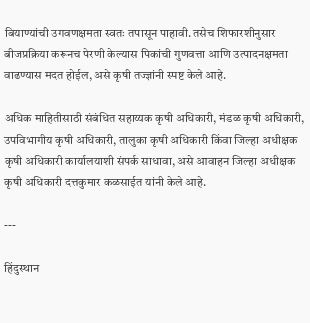बियाण्यांची उगवणक्षमता स्वतः तपासून पाहावी. तसेच शिफारशीनुसार बीजप्रक्रिया करूनच पेरणी केल्यास पिकांची गुणवत्ता आणि उत्पादनक्षमता वाढण्यास मदत होईल, असे कृषी तज्ज्ञांनी स्पष्ट केले आहे.

अधिक माहितीसाठी संबंधित सहाय्यक कृषी अधिकारी, मंडळ कृषी अधिकारी, उपविभागीय कृषी अधिकारी, तालुका कृषी अधिकारी किंवा जिल्हा अधीक्षक कृषी अधिकारी कार्यालयाशी संपर्क साधावा, असे आवाहन जिल्हा अधीक्षक कृषी अधिकारी दत्तकुमार कळसाईत यांनी केले आहे.

---

हिंदुस्थान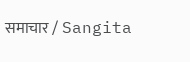समाचार / Sangita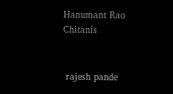Hanumant Rao Chitanis


 rajesh pande